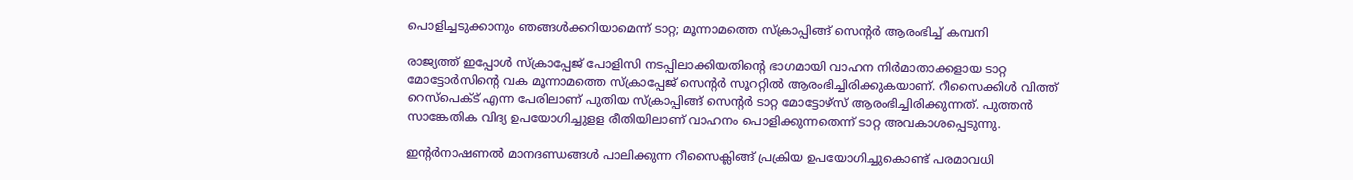പൊളിച്ചടുക്കാനും ഞങ്ങൾക്കറിയാമെന്ന് ടാറ്റ; മൂന്നാമത്തെ സ്ക്രാപ്പിങ്ങ് സെൻ്റർ ആരംഭിച്ച് കമ്പനി

രാജ്യത്ത് ഇപ്പോൾ സ്ക്രാപ്പേജ് പോളിസി നടപ്പിലാക്കിയതിൻ്റെ ഭാഗമായി വാഹന നിർമാതാക്കളായ ടാറ്റ മോട്ടോർസിൻ്റെ വക മൂന്നാമത്തെ സ്ക്രാപ്പേജ് സെൻ്റർ സൂററ്റിൽ ആരംഭിച്ചിരിക്കുകയാണ്. റീസൈക്കിള്‍ വിത്ത് റെസ്‌പെക്ട് എന്ന പേരിലാണ് പുതിയ സ്ക്രാപ്പിങ്ങ് സെൻ്റർ ടാറ്റ മോട്ടോഴ്‌സ് ആരംഭിച്ചിരിക്കുന്നത്. പുത്തൻ സാങ്കേതിക വിദ്യ ഉപയോഗിച്ചുളള രീതിയിലാണ് വാഹനം പൊളിക്കുന്നതെന്ന് ടാറ്റ അവകാശപ്പെടുന്നു.

ഇൻ്റർനാഷണൽ മാനദണ്ഡങ്ങൾ പാലിക്കുന്ന റീസൈക്ലിങ്ങ് പ്രക്രിയ ഉപയോഗിച്ചുകൊണ്ട് പരമാവധി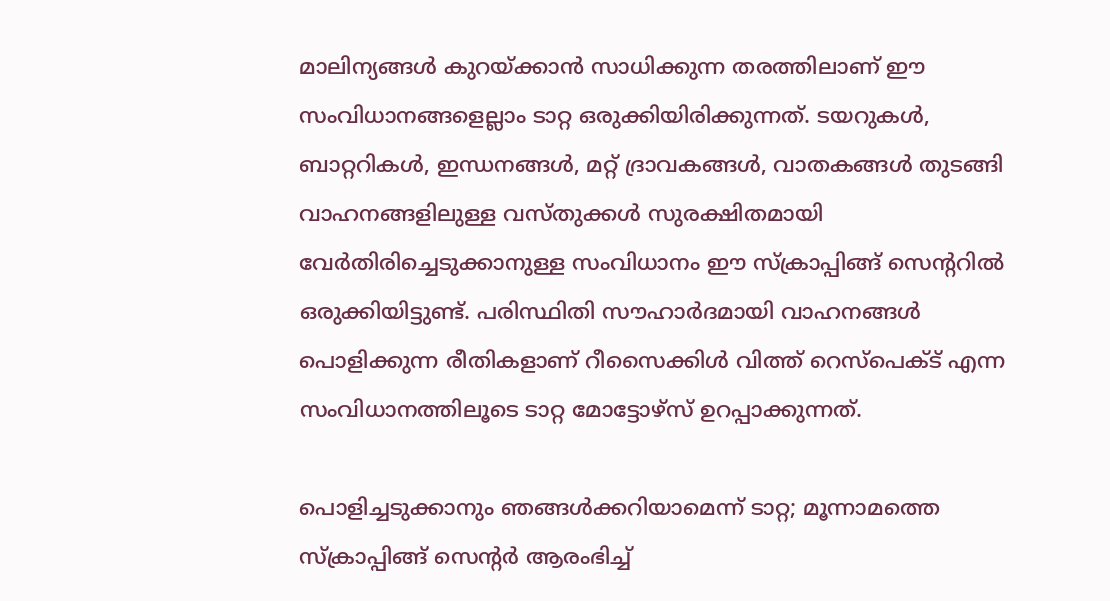മാലിന്യങ്ങള്‍ കുറയ്ക്കാന്‍ സാധിക്കുന്ന തരത്തിലാണ് ഈ സംവിധാനങ്ങളെല്ലാം ടാറ്റ ഒരുക്കിയിരിക്കുന്നത്. ടയറുകള്‍, ബാറ്ററികള്‍, ഇന്ധനങ്ങള്‍, മറ്റ് ദ്രാവകങ്ങള്‍, വാതകങ്ങള്‍ തുടങ്ങി വാഹനങ്ങളിലുള്ള വസ്തുക്കള്‍ സുരക്ഷിതമായി വേര്‍തിരിച്ചെടുക്കാനുള്ള സംവിധാനം ഈ സ്ക്രാപ്പിങ്ങ് സെൻ്ററിൽ ഒരുക്കിയിട്ടുണ്ട്. പരിസ്ഥിതി സൗഹാര്‍ദമായി വാഹനങ്ങള്‍ പൊളിക്കുന്ന രീതികളാണ് റീസൈക്കിള്‍ വിത്ത് റെസ്പെക്ട് എന്ന സംവിധാനത്തിലൂടെ ടാറ്റ മോട്ടോഴ്സ് ഉറപ്പാക്കുന്നത്.

പൊളിച്ചടുക്കാനും ഞങ്ങൾക്കറിയാമെന്ന് ടാറ്റ; മൂന്നാമത്തെ സ്ക്രാപ്പിങ്ങ് സെൻ്റർ ആരംഭിച്ച്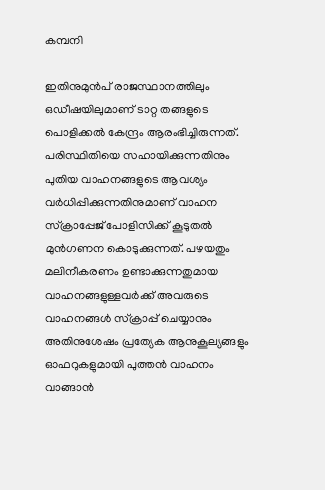കമ്പനി

ഇതിനുമുൻപ് രാജസ്ഥാനത്തിലും ഒഡീഷയിലുമാണ് ടാറ്റ തങ്ങളുടെ പൊളിക്കൽ കേന്ദ്രം ആരംഭിച്ചിരുന്നത്. പരിസ്ഥിതിയെ സഹായിക്കുന്നതിനും പുതിയ വാഹനങ്ങളുടെ ആവശ്യം വർധിപ്പിക്കുന്നതിനുമാണ് വാഹന സ്ക്രാപ്പേജ് പോളിസിക്ക് കൂടുതൽ മുൻഗണന കൊടുക്കുന്നത്. പഴയതും മലിനീകരണം ഉണ്ടാക്കുന്നതുമായ വാഹനങ്ങളുള്ളവർക്ക് അവരുടെ വാഹനങ്ങൾ സ്‌ക്രാപ്പ് ചെയ്യാനും അതിനുശേഷം പ്രത്യേക ആനുകൂല്യങ്ങളും ഓഫറുകളുമായി പുത്തൻ വാഹനം വാങ്ങാൻ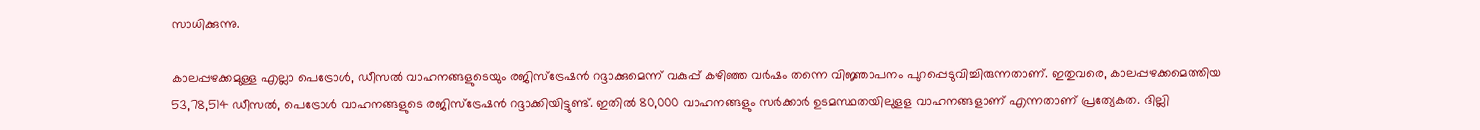സാധിക്കുന്നു.

കാലപ്പഴക്കമുള്ള എല്ലാ പെട്രോള്‍, ഡീസല്‍ വാഹനങ്ങളുടെയും രജിസ്‌ട്രേഷന്‍ റദ്ദാക്കുമെന്ന് വകുപ്പ് കഴിഞ്ഞ വർഷം തന്നെ വിജ്ഞാപനം പുറപ്പെടുവിച്ചിരുന്നതാണ്. ഇതുവരെ, കാലപ്പഴക്കമെത്തിയ 53,78,514 ഡീസല്‍, പെട്രോള്‍ വാഹനങ്ങളുടെ രജിസ്ട്രേഷന്‍ റദ്ദാക്കിയിട്ടുണ്ട്. ഇതില്‍ 80,000 വാഹനങ്ങളും സര്‍ക്കാർ ഉടമസ്ഥതയിലുളള വാഹനങ്ങളാണ് എന്നതാണ് പ്രത്യേകത. ദില്ലി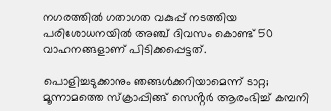നഗരത്തിൽ ഗതാഗത വകുപ്പ് നടത്തിയ പരിശോധനയിൽ അഞ്ച് ദിവസം കൊണ്ട് 50 വാഹനങ്ങളാണ് പിടിക്കപ്പെട്ടത്.

പൊളിച്ചടുക്കാനും ഞങ്ങൾക്കറിയാമെന്ന് ടാറ്റ; മൂന്നാമത്തെ സ്ക്രാപ്പിങ്ങ് സെൻ്റർ ആരംഭിച്ച് കമ്പനി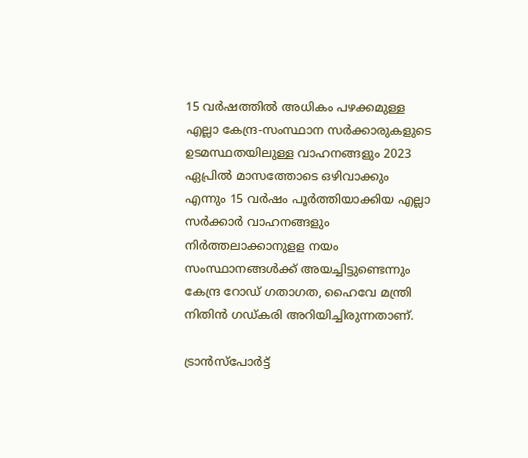15 വർഷത്തില്‍ അധികം പഴക്കമുള്ള എല്ലാ കേന്ദ്ര-സംസ്ഥാന സർക്കാരുകളുടെ ഉടമസ്ഥതയിലുള്ള വാഹനങ്ങളും 2023 ഏപ്രില്‍ മാസത്തോടെ ഒഴിവാക്കും എന്നും 15 വർഷം പൂർത്തിയാക്കിയ എല്ലാ സർക്കാർ വാഹനങ്ങളും നിർത്തലാക്കാനുളള നയം സംസ്ഥാനങ്ങൾക്ക് അയച്ചിട്ടുണ്ടെന്നും കേന്ദ്ര റോഡ് ഗതാഗത, ഹൈവേ മന്ത്രി നിതിൻ ഗഡ്‍കരി അറിയിച്ചിരുന്നതാണ്.

ട്രാൻസ്പോർട്ട്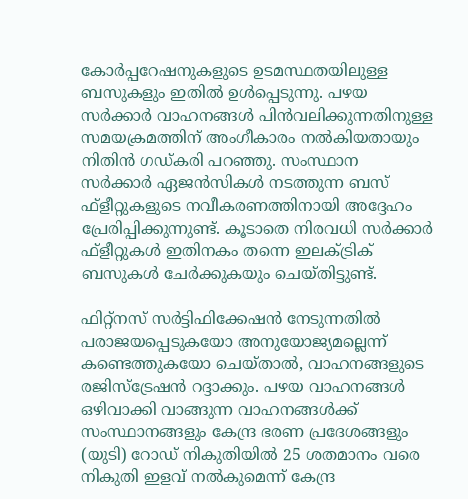കോർപ്പറേഷനുകളുടെ ഉടമസ്ഥതയിലുള്ള ബസുകളും ഇതിൽ ഉൾപ്പെടുന്നു. പഴയ സർക്കാർ വാഹനങ്ങൾ പിൻവലിക്കുന്നതിനുള്ള സമയക്രമത്തിന് അംഗീകാരം നൽകിയതായും നിതിൻ ഗഡ്‍കരി പറഞ്ഞു. സംസ്ഥാന സർക്കാർ ഏജൻസികൾ നടത്തുന്ന ബസ് ഫ്ളീറ്റുകളുടെ നവീകരണത്തിനായി അദ്ദേഹം പ്രേരിപ്പിക്കുന്നുണ്ട്. കൂടാതെ നിരവധി സർക്കാർ ഫ്ളീറ്റുകൾ ഇതിനകം തന്നെ ഇലക്ട്രിക് ബസുകൾ ചേർക്കുകയും ചെയ്തിട്ടുണ്ട്.

ഫിറ്റ്നസ് സർട്ടിഫിക്കേഷൻ നേടുന്നതിൽ പരാജയപ്പെടുകയോ അനുയോജ്യമല്ലെന്ന് കണ്ടെത്തുകയോ ചെയ്താൽ, വാഹനങ്ങളുടെ രജിസ്ട്രേഷൻ റദ്ദാക്കും. പഴയ വാഹനങ്ങൾ ഒഴിവാക്കി വാങ്ങുന്ന വാഹനങ്ങൾക്ക് സംസ്ഥാനങ്ങളും കേന്ദ്ര ഭരണ പ്രദേശങ്ങളും (യുടി) റോഡ് നികുതിയിൽ 25 ശതമാനം വരെ നികുതി ഇളവ് നൽകുമെന്ന് കേന്ദ്ര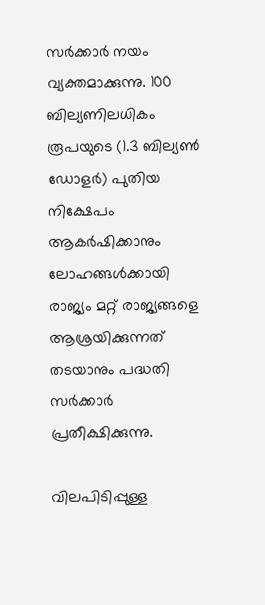സർക്കാർ നയം വ്യക്തമാക്കുന്നു. 100 ബില്യണിലധികം രൂപയുടെ (1.3 ബില്യൺ ഡോളർ) പുതിയ നിക്ഷേപം ആകർഷിക്കാനും ലോഹങ്ങൾക്കായി രാജ്യം മറ്റ് രാജ്യങ്ങളെ ആശ്രയിക്കുന്നത് തടയാനും പദ്ധതി സര്‍ക്കാര്‍ പ്രതീക്ഷിക്കുന്നു.

വിലപിടിപ്പുള്ള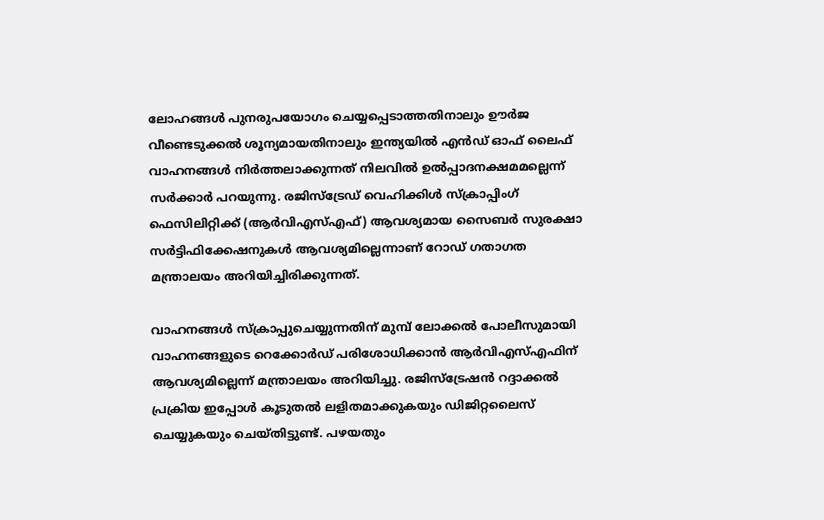ലോഹങ്ങൾ പുനരുപയോഗം ചെയ്യപ്പെടാത്തതിനാലും ഊർജ വീണ്ടെടുക്കൽ ശൂന്യമായതിനാലും ഇന്ത്യയിൽ എൻഡ് ഓഫ് ലൈഫ് വാഹനങ്ങൾ നിർത്തലാക്കുന്നത് നിലവിൽ ഉൽപ്പാദനക്ഷമമല്ലെന്ന് സര്‍ക്കാര്‍ പറയുന്നു. രജിസ്‌ട്രേഡ് വെഹിക്കിൾ സ്‌ക്രാപ്പിംഗ് ഫെസിലിറ്റിക്ക് (ആർ‌വി‌എസ്‌എഫ്) ആവശ്യമായ സൈബർ സുരക്ഷാ സർട്ടിഫിക്കേഷനുകൾ ആവശ്യമില്ലെന്നാണ് റോഡ് ഗതാഗത മന്ത്രാലയം അറിയിച്ചിരിക്കുന്നത്.

വാഹനങ്ങൾ സ്‌ക്രാപ്പുചെയ്യുന്നതിന് മുമ്പ് ലോക്കൽ പോലീസുമായി വാഹനങ്ങളുടെ റെക്കോർഡ് പരിശോധിക്കാൻ ആർ‌വി‌എസ്‌എഫിന് ആവശ്യമില്ലെന്ന് മന്ത്രാലയം അറിയിച്ചു. രജിസ്ട്രേഷൻ റദ്ദാക്കൽ പ്രക്രിയ ഇപ്പോൾ കൂടുതൽ ലളിതമാക്കുകയും ഡിജിറ്റലൈസ് ചെയ്യുകയും ചെയ്തിട്ടുണ്ട്. പഴയതും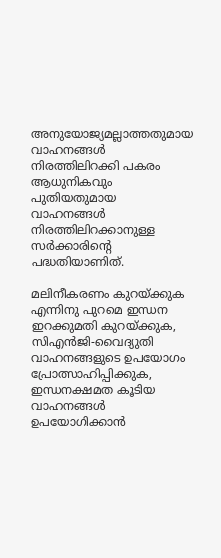അനുയോജ്യമല്ലാത്തതുമായ വാഹനങ്ങൾ നിരത്തിലിറക്കി പകരം ആധുനികവും പുതിയതുമായ വാഹനങ്ങൾ നിരത്തിലിറക്കാനുള്ള സർക്കാരിൻ്റെ പദ്ധതിയാണിത്.

മലിനീകരണം കുറയ്ക്കുക എന്നിനു പുറമെ ഇന്ധന ഇറക്കുമതി കുറയ്ക്കുക, സിഎൻജി-വൈദ്യുതി വാഹനങ്ങളുടെ ഉപയോഗം പ്രോത്സാഹിപ്പിക്കുക, ഇന്ധനക്ഷമത കൂടിയ വാഹനങ്ങൾ ഉപയോഗിക്കാൻ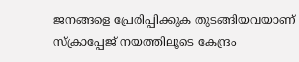ജനങ്ങളെ പ്രേരിപ്പിക്കുക തുടങ്ങിയവയാണ് സ്ക്രാപ്പേജ് നയത്തിലൂടെ കേന്ദ്രം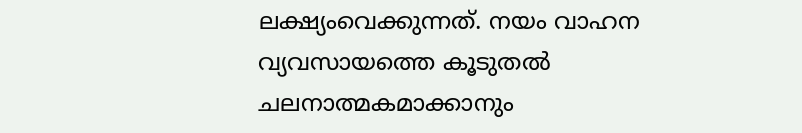ലക്ഷ്യംവെക്കുന്നത്. നയം വാഹന വ്യവസായത്തെ കൂടുതൽ ചലനാത്മകമാക്കാനും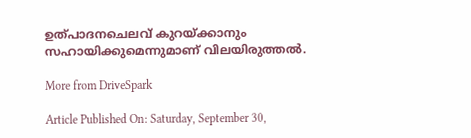ഉത്പാദനചെലവ് കുറയ്ക്കാനും സഹായിക്കുമെന്നുമാണ് വിലയിരുത്തൽ.

More from DriveSpark

Article Published On: Saturday, September 30,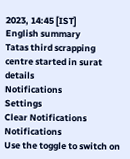2023, 14:45 [IST]
English summary
Tatas third scrapping centre started in surat details
Notifications
Settings
Clear Notifications
Notifications
Use the toggle to switch on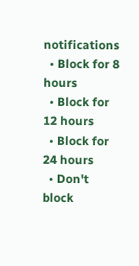notifications
  • Block for 8 hours
  • Block for 12 hours
  • Block for 24 hours
  • Don't block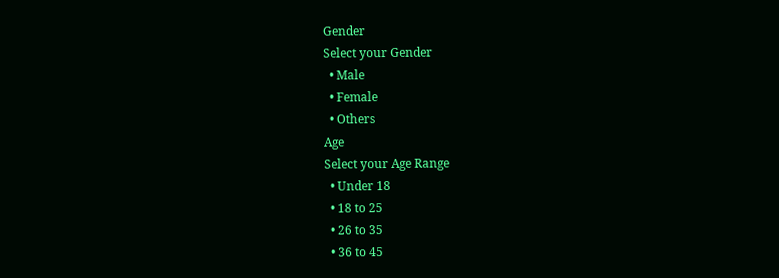Gender
Select your Gender
  • Male
  • Female
  • Others
Age
Select your Age Range
  • Under 18
  • 18 to 25
  • 26 to 35
  • 36 to 45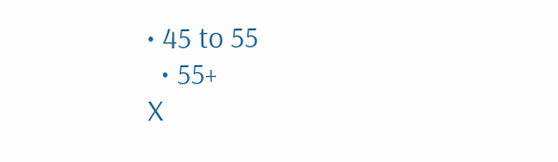• 45 to 55
  • 55+
X